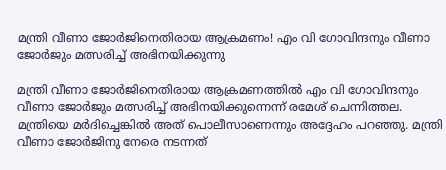മന്ത്രി വീണാ ജോർജിനെതിരായ ആക്രമണം! എം വി ഗോവിന്ദനും വീണാ ജോർജും മത്സരിച്ച് അഭിനയിക്കുന്നു

മന്ത്രി വീണാ ജോർജിനെതിരായ ആക്രമണത്തിൽ എം വി ഗോവിന്ദനും വീണാ ജോർജും മത്സരിച്ച് അഭിനയിക്കുന്നെന്ന് രമേശ് ചെന്നിത്തല. മന്ത്രിയെ മർദിച്ചെങ്കിൽ അത് പൊലീസാണെന്നും അദ്ദേഹം പറഞ്ഞു. മന്ത്രി വീണാ ജോർജിനു നേരെ നടന്നത്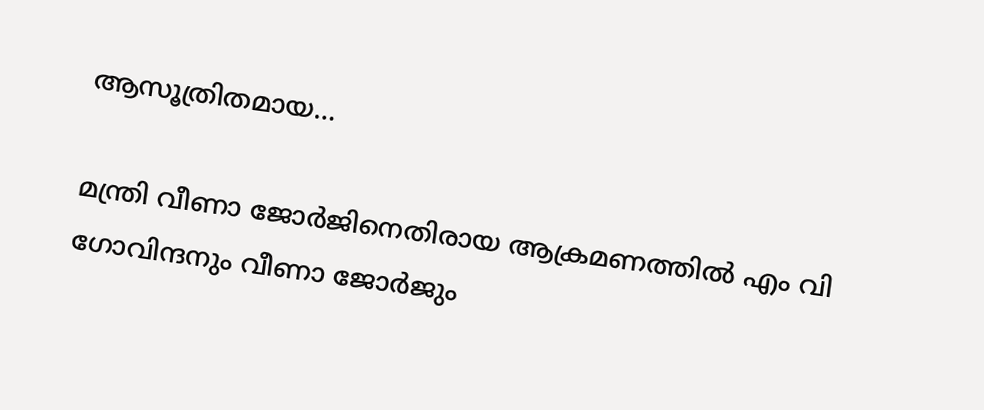ആസൂത്രിതമായ…

മന്ത്രി വീണാ ജോർജിനെതിരായ ആക്രമണത്തിൽ എം വി ഗോവിന്ദനും വീണാ ജോർജും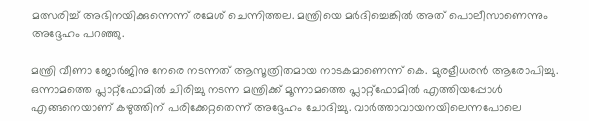മത്സരിച്ച് അഭിനയിക്കുന്നെന്ന് രമേശ് ചെന്നിത്തല. മന്ത്രിയെ മർദിച്ചെങ്കിൽ അത് പൊലീസാണെന്നും അദ്ദേഹം പറഞ്ഞു.

മന്ത്രി വീണാ ജോർജിനു നേരെ നടന്നത് ആസൂത്രിതമായ നാടകമാണെന്ന് കെ. മുരളീധരൻ ആരോപിച്ചു. ഒന്നാമത്തെ പ്ലാറ്റ്‌ഫോമിൽ ചിരിച്ചു നടന്ന മന്ത്രിക്ക് മൂന്നാമത്തെ പ്ലാറ്റ്‌ഫോമിൽ എത്തിയപ്പോൾ എങ്ങനെയാണ് കഴുത്തിന് പരിക്കേറ്റതെന്ന് അദ്ദേഹം ചോദിച്ചു. വാർത്താവായനയിലെന്നപോലെ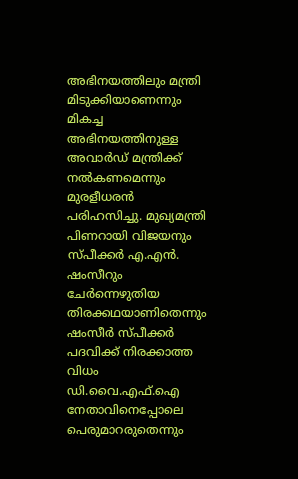അഭിനയത്തിലും മന്ത്രി മിടുക്കിയാണെന്നും മികച്ച അഭിനയത്തിനുള്ള അവാർഡ് മന്ത്രിക്ക് നൽകണമെന്നും മുരളീധരൻ പരിഹസിച്ചു. മുഖ്യമന്ത്രി പിണറായി വിജയനും സ്പീക്കർ എ.എൻ. ഷംസീറും ചേർന്നെഴുതിയ തിരക്കഥയാണിതെന്നും ഷംസീർ സ്പീക്കർ പദവിക്ക് നിരക്കാത്ത വിധം ഡി.വൈ.എഫ്.ഐ നേതാവിനെപ്പോലെ പെരുമാറരുതെന്നും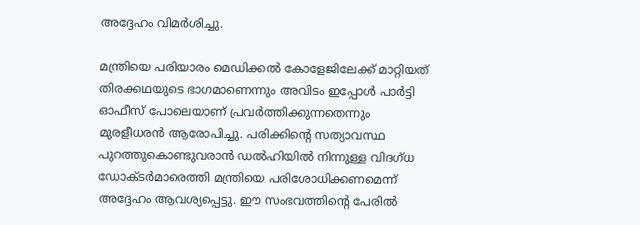അദ്ദേഹം വിമർശിച്ചു.

മന്ത്രിയെ പരിയാരം മെഡിക്കൽ കോളേജിലേക്ക് മാറ്റിയത് തിരക്കഥയുടെ ഭാഗമാണെന്നും അവിടം ഇപ്പോൾ പാർട്ടി ഓഫീസ് പോലെയാണ് പ്രവർത്തിക്കുന്നതെന്നും മുരളീധരൻ ആരോപിച്ചു. പരിക്കിന്റെ സത്യാവസ്ഥ പുറത്തുകൊണ്ടുവരാൻ ഡൽഹിയിൽ നിന്നുള്ള വിദഗ്ധ ഡോക്ടർമാരെത്തി മന്ത്രിയെ പരിശോധിക്കണമെന്ന് അദ്ദേഹം ആവശ്യപ്പെട്ടു. ഈ സംഭവത്തിന്റെ പേരിൽ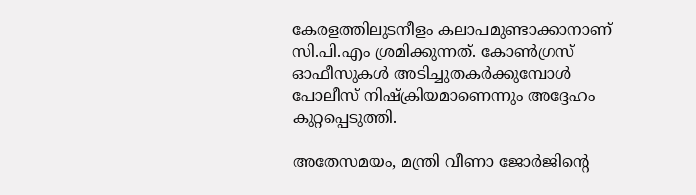കേരളത്തിലുടനീളം കലാപമുണ്ടാക്കാനാണ് സി.പി.എം ശ്രമിക്കുന്നത്. കോൺഗ്രസ് ഓഫീസുകൾ അടിച്ചുതകർക്കുമ്പോൾ പോലീസ് നിഷ്ക്രിയമാണെന്നും അദ്ദേഹം കുറ്റപ്പെടുത്തി.

അതേസമയം, മന്ത്രി വീണാ ജോർജിന്റെ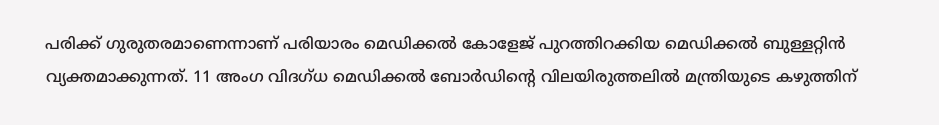പരിക്ക് ഗുരുതരമാണെന്നാണ് പരിയാരം മെഡിക്കൽ കോളേജ് പുറത്തിറക്കിയ മെഡിക്കൽ ബുള്ളറ്റിൻ വ്യക്തമാക്കുന്നത്. 11 അംഗ വിദഗ്ധ മെഡിക്കൽ ബോർഡിന്റെ വിലയിരുത്തലിൽ മന്ത്രിയുടെ കഴുത്തിന്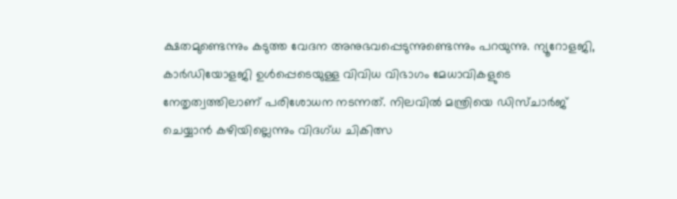ക്ഷതമുണ്ടെന്നും കടുത്ത വേദന അനുഭവപ്പെടുന്നുണ്ടെന്നും പറയുന്നു. ന്യൂറോളജി, കാർഡിയോളജി ഉൾപ്പെടെയുള്ള വിവിധ വിഭാഗം മേധാവികളുടെ നേതൃത്വത്തിലാണ് പരിശോധന നടന്നത്. നിലവിൽ മന്ത്രിയെ ഡിസ്ചാർജ് ചെയ്യാൻ കഴിയില്ലെന്നും വിദഗ്ധ ചികിത്സ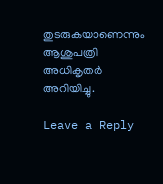തുടരുകയാണെന്നും ആശുപത്രി അധികൃതർ അറിയിച്ചു.

Leave a Reply